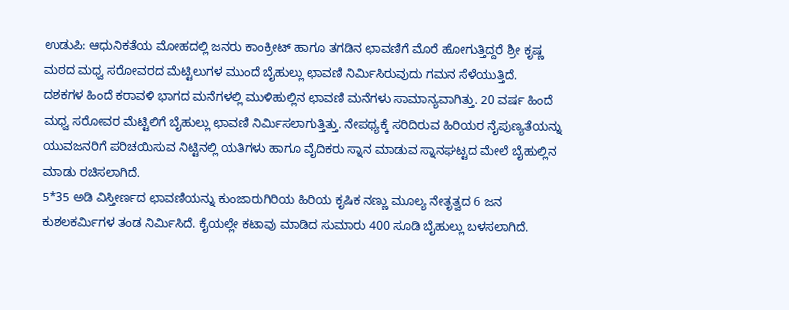ಉಡುಪಿ: ಆಧುನಿಕತೆಯ ಮೋಹದಲ್ಲಿ ಜನರು ಕಾಂಕ್ರೀಟ್ ಹಾಗೂ ತಗಡಿನ ಛಾವಣಿಗೆ ಮೊರೆ ಹೋಗುತ್ತಿದ್ದರೆ ಶ್ರೀ ಕೃಷ್ಣ ಮಠದ ಮಧ್ವ ಸರೋವರದ ಮೆಟ್ಟಿಲುಗಳ ಮುಂದೆ ಬೈಹುಲ್ಲು ಛಾವಣಿ ನಿರ್ಮಿಸಿರುವುದು ಗಮನ ಸೆಳೆಯುತ್ತಿದೆ.
ದಶಕಗಳ ಹಿಂದೆ ಕರಾವಳಿ ಭಾಗದ ಮನೆಗಳಲ್ಲಿ ಮುಳಿಹುಲ್ಲಿನ ಛಾವಣಿ ಮನೆಗಳು ಸಾಮಾನ್ಯವಾಗಿತ್ತು. 20 ವರ್ಷ ಹಿಂದೆ ಮಧ್ವ ಸರೋವರ ಮೆಟ್ಟಿಲಿಗೆ ಬೈಹುಲ್ಲು ಛಾವಣಿ ನಿರ್ಮಿಸಲಾಗುತ್ತಿತ್ತು. ನೇಪಥ್ಯಕ್ಕೆ ಸರಿದಿರುವ ಹಿರಿಯರ ನೈಪುಣ್ಯತೆಯನ್ನು ಯುವಜನರಿಗೆ ಪರಿಚಯಿಸುವ ನಿಟ್ಟಿನಲ್ಲಿ ಯತಿಗಳು ಹಾಗೂ ವೈದಿಕರು ಸ್ನಾನ ಮಾಡುವ ಸ್ನಾನಘಟ್ಟದ ಮೇಲೆ ಬೈಹುಲ್ಲಿನ ಮಾಡು ರಚಿಸಲಾಗಿದೆ.
5*35 ಅಡಿ ವಿಸ್ತೀರ್ಣದ ಛಾವಣಿಯನ್ನು ಕುಂಜಾರುಗಿರಿಯ ಹಿರಿಯ ಕೃಷಿಕ ನಣ್ಣು ಮೂಲ್ಯ ನೇತೃತ್ವದ 6 ಜನ ಕುಶಲಕರ್ಮಿಗಳ ತಂಡ ನಿರ್ಮಿಸಿದೆ. ಕೈಯಲ್ಲೇ ಕಟಾವು ಮಾಡಿದ ಸುಮಾರು 400 ಸೂಡಿ ಬೈಹುಲ್ಲು ಬಳಸಲಾಗಿದೆ.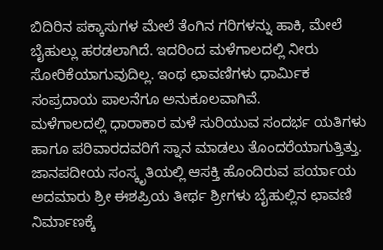ಬಿದಿರಿನ ಪಕ್ಕಾಸುಗಳ ಮೇಲೆ ತೆಂಗಿನ ಗರಿಗಳನ್ನು ಹಾಕಿ, ಮೇಲೆ ಬೈಹುಲ್ಲು ಹರಡಲಾಗಿದೆ. ಇದರಿಂದ ಮಳೆಗಾಲದಲ್ಲಿ ನೀರು ಸೋರಿಕೆಯಾಗುವುದಿಲ್ಲ. ಇಂಥ ಛಾವಣಿಗಳು ಧಾರ್ಮಿಕ ಸಂಪ್ರದಾಯ ಪಾಲನೆಗೂ ಅನುಕೂಲವಾಗಿವೆ.
ಮಳೆಗಾಲದಲ್ಲಿ ಧಾರಾಕಾರ ಮಳೆ ಸುರಿಯುವ ಸಂದರ್ಭ ಯತಿಗಳು ಹಾಗೂ ಪರಿವಾರದವರಿಗೆ ಸ್ನಾನ ಮಾಡಲು ತೊಂದರೆಯಾಗುತ್ತಿತ್ತು. ಜಾನಪದೀಯ ಸಂಸ್ಕೃತಿಯಲ್ಲಿ ಆಸಕ್ತಿ ಹೊಂದಿರುವ ಪರ್ಯಾಯ ಅದಮಾರು ಶ್ರೀ ಈಶಪ್ರಿಯ ತೀರ್ಥ ಶ್ರೀಗಳು ಬೈಹುಲ್ಲಿನ ಛಾವಣಿ ನಿರ್ಮಾಣಕ್ಕೆ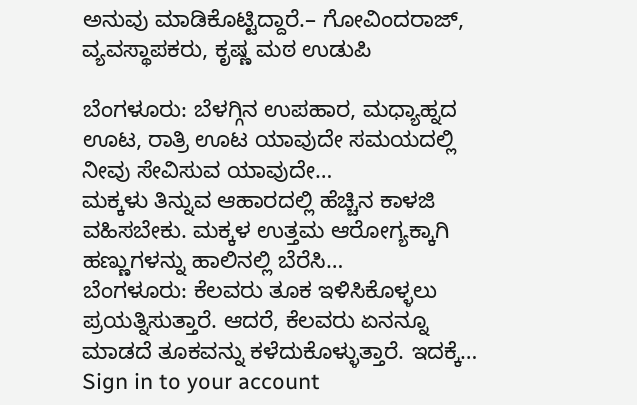ಅನುವು ಮಾಡಿಕೊಟ್ಟಿದ್ದಾರೆ.– ಗೋವಿಂದರಾಜ್, ವ್ಯವಸ್ಥಾಪಕರು, ಕೃಷ್ಣ ಮಠ ಉಡುಪಿ

ಬೆಂಗಳೂರು: ಬೆಳಗ್ಗಿನ ಉಪಹಾರ, ಮಧ್ಯಾಹ್ನದ ಊಟ, ರಾತ್ರಿ ಊಟ ಯಾವುದೇ ಸಮಯದಲ್ಲಿ ನೀವು ಸೇವಿಸುವ ಯಾವುದೇ…
ಮಕ್ಕಳು ತಿನ್ನುವ ಆಹಾರದಲ್ಲಿ ಹೆಚ್ಚಿನ ಕಾಳಜಿ ವಹಿಸಬೇಕು. ಮಕ್ಕಳ ಉತ್ತಮ ಆರೋಗ್ಯಕ್ಕಾಗಿ ಹಣ್ಣುಗಳನ್ನು ಹಾಲಿನಲ್ಲಿ ಬೆರೆಸಿ…
ಬೆಂಗಳೂರು: ಕೆಲವರು ತೂಕ ಇಳಿಸಿಕೊಳ್ಳಲು ಪ್ರಯತ್ನಿಸುತ್ತಾರೆ. ಆದರೆ, ಕೆಲವರು ಏನನ್ನೂ ಮಾಡದೆ ತೂಕವನ್ನು ಕಳೆದುಕೊಳ್ಳುತ್ತಾರೆ. ಇದಕ್ಕೆ…
Sign in to your account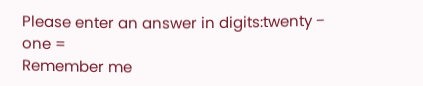Please enter an answer in digits:twenty − one =
Remember me